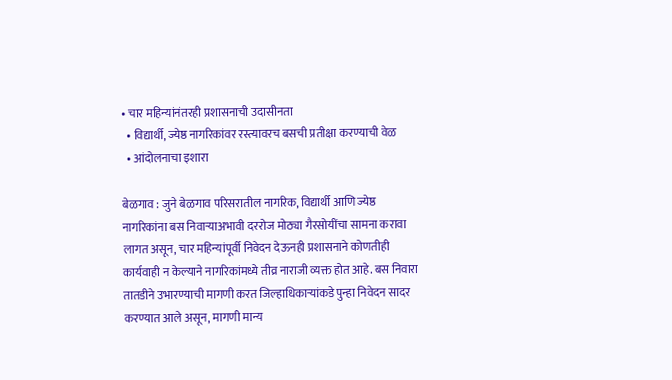• चार महिन्यांनंतरही प्रशासनाची उदासीनता
  • विद्यार्थी, ज्येष्ठ नागरिकांवर रस्त्यावरच बसची प्रतीक्षा करण्याची वेळ
  • आंदोलनाचा इशारा

बेळगाव : जुने बेळगाव परिसरातील नागरिक, विद्यार्थी आणि ज्येष्ठ नागरिकांना बस निवाऱ्याअभावी दररोज मोठ्या गैरसोयींचा सामना करावा लागत असून, चार महिन्यांपूर्वी निवेदन देऊनही प्रशासनाने कोणतीही कार्यवाही न केल्याने नागरिकांमध्ये तीव्र नाराजी व्यक्त होत आहे. बस निवारा तातडीने उभारण्याची मागणी करत जिल्हाधिकाऱ्यांकडे पुन्हा निवेदन सादर करण्यात आले असून, मागणी मान्य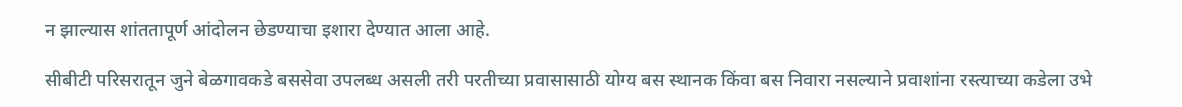न झाल्यास शांततापूर्ण आंदोलन छेडण्याचा इशारा देण्यात आला आहे.

सीबीटी परिसरातून जुने बेळगावकडे बससेवा उपलब्ध असली तरी परतीच्या प्रवासासाठी योग्य बस स्थानक किंवा बस निवारा नसल्याने प्रवाशांना रस्त्याच्या कडेला उभे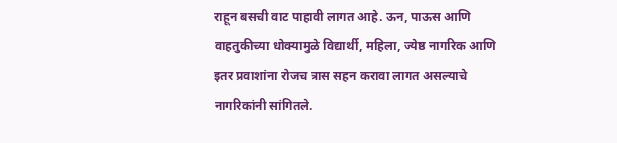राहून बसची वाट पाहावी लागत आहे. ऊन, पाऊस आणि वाहतुकीच्या धोक्यामुळे विद्यार्थी, महिला, ज्येष्ठ नागरिक आणि इतर प्रवाशांना रोजच त्रास सहन करावा लागत असल्याचे नागरिकांनी सांगितले.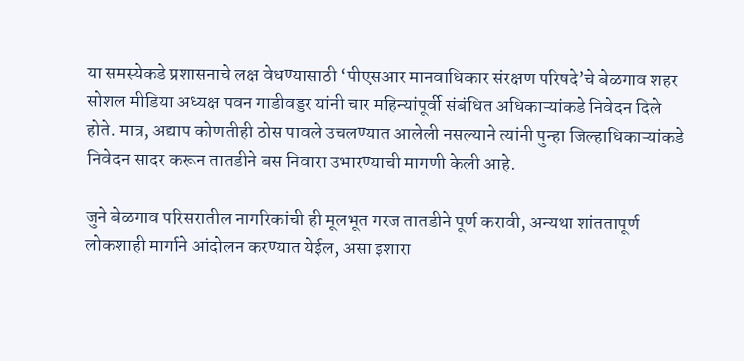या समस्येकडे प्रशासनाचे लक्ष वेधण्यासाठी ‘पीएसआर मानवाधिकार संरक्षण परिषदे’चे बेळगाव शहर सोशल मीडिया अध्यक्ष पवन गाडीवड्डर यांनी चार महिन्यांपूर्वी संबंधित अधिकाऱ्यांकडे निवेदन दिले होते. मात्र, अद्याप कोणतीही ठोस पावले उचलण्यात आलेली नसल्याने त्यांनी पुन्हा जिल्हाधिकाऱ्यांकडे निवेदन सादर करून तातडीने बस निवारा उभारण्याची मागणी केली आहे.

जुने बेळगाव परिसरातील नागरिकांची ही मूलभूत गरज तातडीने पूर्ण करावी, अन्यथा शांततापूर्ण लोकशाही मार्गाने आंदोलन करण्यात येईल, असा इशारा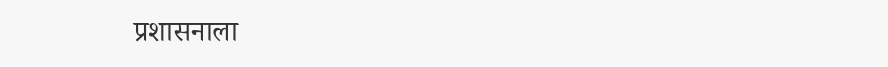प्रशासनाला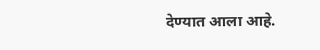देण्यात आला आहे.